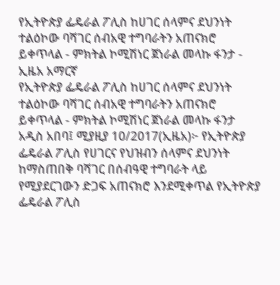የኢትዮጵያ ፌዴራል ፖሊስ ከሀገር ሰላምና ደህንነት ተልዕኮው ባሻገር ሰብአዊ ተግባራትን አጠናክሮ ይቀጥላል - ምክትል ኮሚሽነር ጀነራል መላኩ ፋንታ - ኢዜአ አማርኛ
የኢትዮጵያ ፌዴራል ፖሊስ ከሀገር ሰላምና ደህንነት ተልዕኮው ባሻገር ሰብአዊ ተግባራትን አጠናክሮ ይቀጥላል - ምክትል ኮሚሽነር ጀነራል መላኩ ፋንታ
አዲስ አበባ፤ ሚያዚያ 10/2017(ኢዜአ)፦ የኢትዮጵያ ፌዴራል ፖሊስ የሀገርና የህዝብን ሰላምና ደህንነት ከማስጠበቅ ባሻገር በሰብዓዊ ተግባራት ላይ የሚያደርገውን ድጋፍ አጠናክሮ እንደሚቀጥል የኢትዮጵያ ፌዴራል ፖሊስ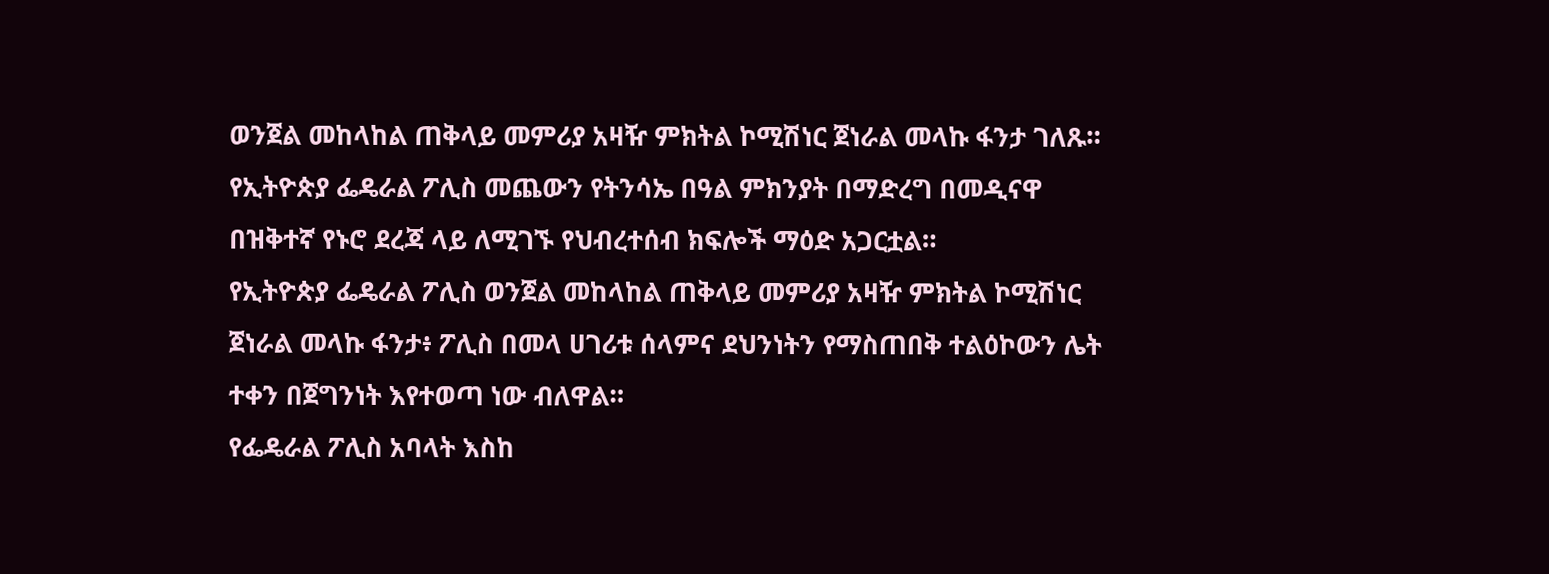ወንጀል መከላከል ጠቅላይ መምሪያ አዛዥ ምክትል ኮሚሽነር ጀነራል መላኩ ፋንታ ገለጹ።
የኢትዮጵያ ፌዴራል ፖሊስ መጨውን የትንሳኤ በዓል ምክንያት በማድረግ በመዲናዋ በዝቅተኛ የኑሮ ደረጃ ላይ ለሚገኙ የህብረተሰብ ክፍሎች ማዕድ አጋርቷል።
የኢትዮጵያ ፌዴራል ፖሊስ ወንጀል መከላከል ጠቅላይ መምሪያ አዛዥ ምክትል ኮሚሽነር ጀነራል መላኩ ፋንታ፥ ፖሊስ በመላ ሀገሪቱ ሰላምና ደህንነትን የማስጠበቅ ተልዕኮውን ሌት ተቀን በጀግንነት እየተወጣ ነው ብለዋል።
የፌዴራል ፖሊስ አባላት እስከ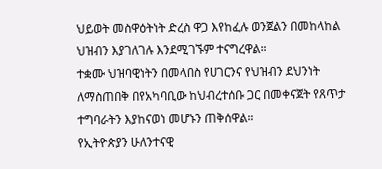ህይወት መስዋዕትነት ድረስ ዋጋ እየከፈሉ ወንጀልን በመከላከል ህዝብን እያገለገሉ እንደሚገኙም ተናግረዋል።
ተቋሙ ህዝባዊነትን በመላበስ የሀገርንና የህዝብን ደህንነት ለማስጠበቅ በየአካባቢው ከህብረተሰቡ ጋር በመቀናጀት የጸጥታ ተግባራትን እያከናወነ መሆኑን ጠቅሰዋል።
የኢትዮጵያን ሁለንተናዊ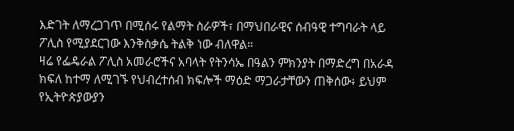እድገት ለማረጋገጥ በሚሰሩ የልማት ስራዎች፣ በማህበራዊና ሰብዓዊ ተግባራት ላይ ፖሊስ የሚያደርገው እንቅስቃሴ ትልቅ ነው ብለዋል።
ዛሬ የፌዴራል ፖሊስ አመራሮችና አባላት የትንሳኤ በዓልን ምክንያት በማድረግ በአራዳ ክፍለ ከተማ ለሚገኙ የህብረተሰብ ክፍሎች ማዕድ ማጋራታቸውን ጠቅሰው፥ ይህም የኢትዮጵያውያን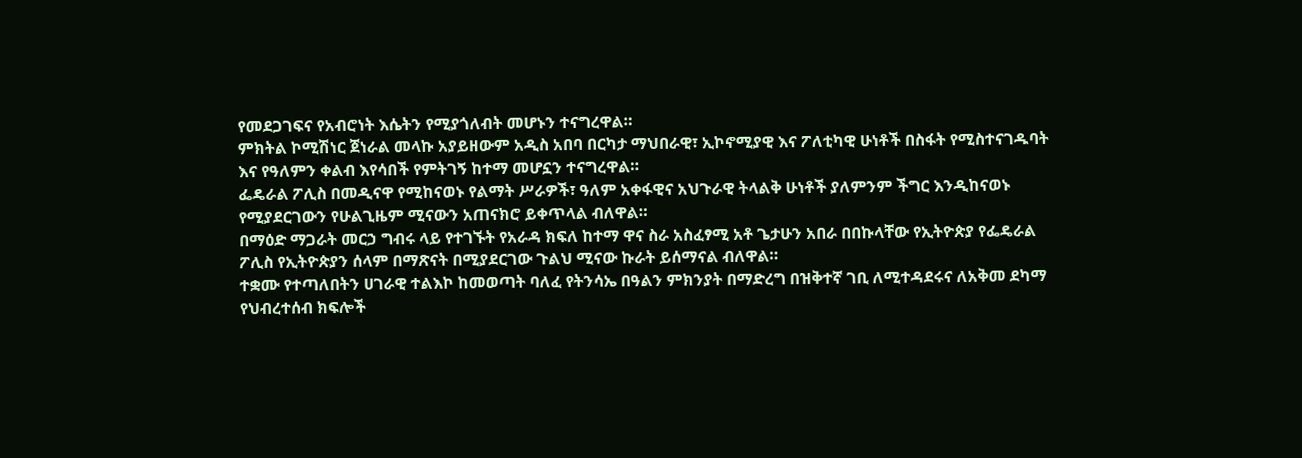የመደጋገፍና የአብሮነት እሴትን የሚያጎለብት መሆኑን ተናግረዋል።
ምክትል ኮሚሽነር ጀነራል መላኩ አያይዘውም አዲስ አበባ በርካታ ማህበራዊ፣ ኢኮኖሚያዊ እና ፖለቲካዊ ሁነቶች በስፋት የሚስተናገዱባት እና የዓለምን ቀልብ እየሳበች የምትገኝ ከተማ መሆኗን ተናግረዋል።
ፌዴራል ፖሊስ በመዲናዋ የሚከናወኑ የልማት ሥራዎች፣ ዓለም አቀፋዊና አህጉራዊ ትላልቅ ሁነቶች ያለምንም ችግር እንዲከናወኑ የሚያደርገውን የሁልጊዜም ሚናውን አጠናክሮ ይቀጥላል ብለዋል።
በማዕድ ማጋራት መርኃ ግብሩ ላይ የተገኙት የአራዳ ክፍለ ከተማ ዋና ስራ አስፈፃሚ አቶ ጌታሁን አበራ በበኩላቸው የኢትዮጵያ የፌዴራል ፖሊስ የኢትዮጵያን ሰላም በማጽናት በሚያደርገው ጉልህ ሚናው ኩራት ይሰማናል ብለዋል።
ተቋሙ የተጣለበትን ሀገራዊ ተልእኮ ከመወጣት ባለፈ የትንሳኤ በዓልን ምክንያት በማድረግ በዝቅተኛ ገቢ ለሚተዳደሩና ለአቅመ ደካማ የህብረተሰብ ክፍሎች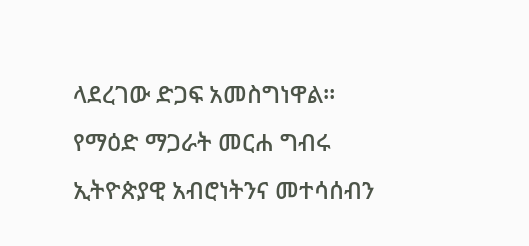ላደረገው ድጋፍ አመስግነዋል።
የማዕድ ማጋራት መርሐ ግብሩ ኢትዮጵያዊ አብሮነትንና መተሳሰብን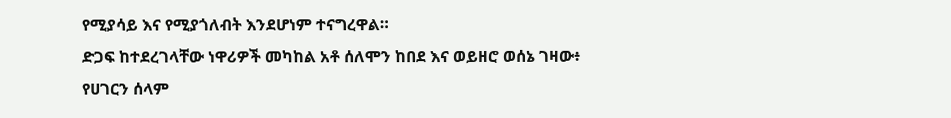የሚያሳይ እና የሚያጎለብት እንደሆነም ተናግረዋል።
ድጋፍ ከተደረገላቸው ነዋሪዎች መካከል አቶ ሰለሞን ከበደ እና ወይዘሮ ወሰኔ ገዛው፥ የሀገርን ሰላም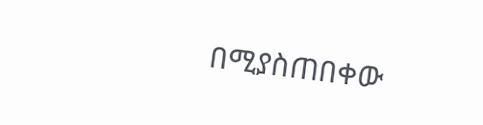በሚያስጠበቀው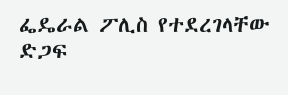ፌዴራል ፖሊስ የተደረገላቸው ድጋፍ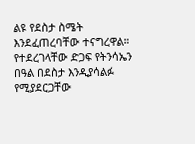ልዩ የደስታ ስሜት እንደፈጠረባቸው ተናግረዋል።
የተደረገላቸው ድጋፍ የትንሳኤን በዓል በደስታ እንዲያሳልፉ የሚያደርጋቸው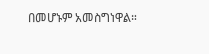በመሆኑም አመስግነዋል።